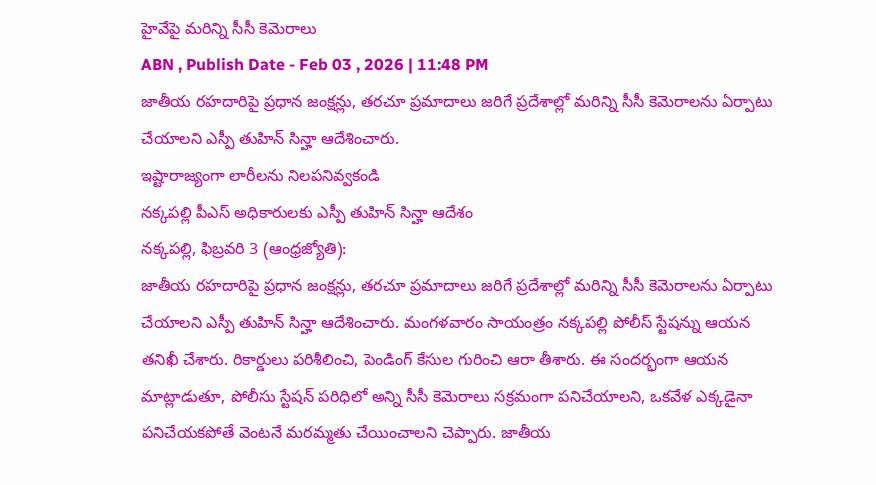హైవేపై మరిన్ని సీసీ కెమెరాలు
ABN , Publish Date - Feb 03 , 2026 | 11:48 PM
జాతీయ రహదారిపై ప్రధాన జంక్షన్లు, తరచూ ప్రమాదాలు జరిగే ప్రదేశాల్లో మరిన్ని సీసీ కెమెరాలను ఏర్పాటు చేయాలని ఎస్పీ తుహిన్ సిన్హా ఆదేశించారు.
ఇష్టారాజ్యంగా లారీలను నిలపనివ్వకండి
నక్కపల్లి పీఎస్ అధికారులకు ఎస్పీ తుహిన్ సిన్హా ఆదేశం
నక్కపల్లి, ఫిబ్రవరి 3 (ఆంధ్రజ్యోతి):
జాతీయ రహదారిపై ప్రధాన జంక్షన్లు, తరచూ ప్రమాదాలు జరిగే ప్రదేశాల్లో మరిన్ని సీసీ కెమెరాలను ఏర్పాటు చేయాలని ఎస్పీ తుహిన్ సిన్హా ఆదేశించారు. మంగళవారం సాయంత్రం నక్కపల్లి పోలీస్ స్టేషన్ను ఆయన తనిఖీ చేశారు. రికార్డులు పరిశీలించి, పెండింగ్ కేసుల గురించి ఆరా తీశారు. ఈ సందర్భంగా ఆయన మాట్లాడుతూ, పోలీసు స్టేషన్ పరిధిలో అన్ని సీసీ కెమెరాలు సక్రమంగా పనిచేయాలని, ఒకవేళ ఎక్కడైనా పనిచేయకపోతే వెంటనే మరమ్మతు చేయించాలని చెప్పారు. జాతీయ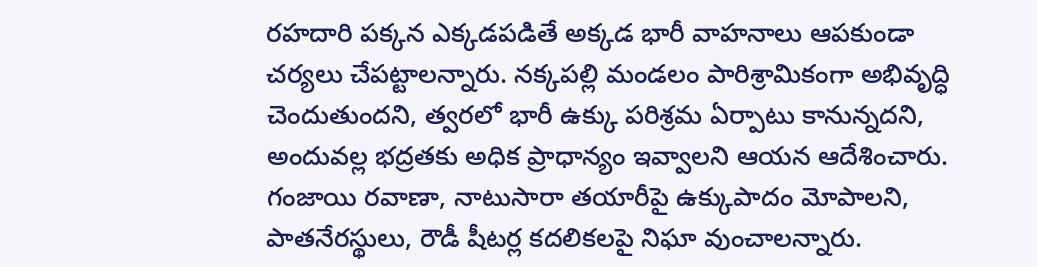రహదారి పక్కన ఎక్కడపడితే అక్కడ భారీ వాహనాలు ఆపకుండా చర్యలు చేపట్టాలన్నారు. నక్కపల్లి మండలం పారిశ్రామికంగా అభివృద్ధి చెందుతుందని, త్వరలో భారీ ఉక్కు పరిశ్రమ ఏర్పాటు కానున్నదని, అందువల్ల భద్రతకు అధిక ప్రాధాన్యం ఇవ్వాలని ఆయన ఆదేశించారు. గంజాయి రవాణా, నాటుసారా తయారీపై ఉక్కుపాదం మోపాలని, పాతనేరస్థులు, రౌడీ షీటర్ల కదలికలపై నిఘా వుంచాలన్నారు.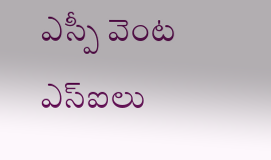ఎస్పీ వెంట ఎస్ఐలు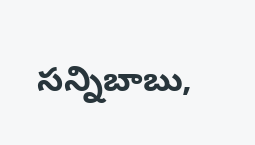సన్నిబాబు,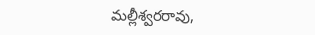మల్లీశ్వరరావు,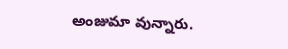అంజుమా వున్నారు.